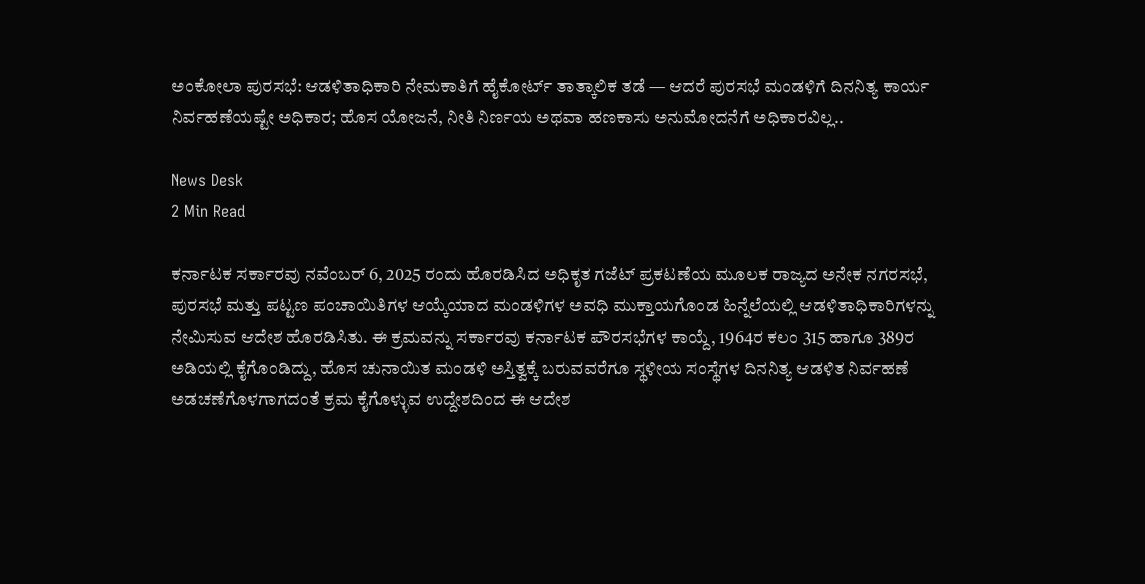ಅಂಕೋಲಾ ಪುರಸಭೆ: ಆಡಳಿತಾಧಿಕಾರಿ ನೇಮಕಾತಿಗೆ ಹೈಕೋರ್ಟ್ ತಾತ್ಕಾಲಿಕ ತಡೆ — ಆದರೆ ಪುರಸಭೆ ಮಂಡಳಿಗೆ ದಿನನಿತ್ಯ ಕಾರ್ಯ ನಿರ್ವಹಣೆಯಷ್ಟೇ ಅಧಿಕಾರ; ಹೊಸ ಯೋಜನೆ, ನೀತಿ ನಿರ್ಣಯ ಅಥವಾ ಹಣಕಾಸು ಅನುಮೋದನೆಗೆ ಅಧಿಕಾರವಿಲ್ಲ..

News Desk
2 Min Read

ಕರ್ನಾಟಕ ಸರ್ಕಾರವು ನವೆಂಬರ್ 6, 2025 ರಂದು ಹೊರಡಿಸಿದ ಅಧಿಕೃತ ಗಜೆಟ್ ಪ್ರಕಟಣೆಯ ಮೂಲಕ ರಾಜ್ಯದ ಅನೇಕ ನಗರಸಭೆ, ಪುರಸಭೆ ಮತ್ತು ಪಟ್ಟಣ ಪಂಚಾಯಿತಿಗಳ ಆಯ್ಕೆಯಾದ ಮಂಡಳಿಗಳ ಅವಧಿ ಮುಕ್ತಾಯಗೊಂಡ ಹಿನ್ನೆಲೆಯಲ್ಲಿ ಆಡಳಿತಾಧಿಕಾರಿಗಳನ್ನು ನೇಮಿಸುವ ಆದೇಶ ಹೊರಡಿಸಿತು. ಈ ಕ್ರಮವನ್ನು ಸರ್ಕಾರವು ಕರ್ನಾಟಕ ಪೌರಸಭೆಗಳ ಕಾಯ್ದೆ, 1964ರ ಕಲಂ 315 ಹಾಗೂ 389ರ ಅಡಿಯಲ್ಲಿ ಕೈಗೊಂಡಿದ್ದು, ಹೊಸ ಚುನಾಯಿತ ಮಂಡಳಿ ಅಸ್ತಿತ್ವಕ್ಕೆ ಬರುವವರೆಗೂ ಸ್ಥಳೀಯ ಸಂಸ್ಥೆಗಳ ದಿನನಿತ್ಯ ಆಡಳಿತ ನಿರ್ವಹಣೆ ಅಡಚಣೆಗೊಳಗಾಗದಂತೆ ಕ್ರಮ ಕೈಗೊಳ್ಳುವ ಉದ್ದೇಶದಿಂದ ಈ ಆದೇಶ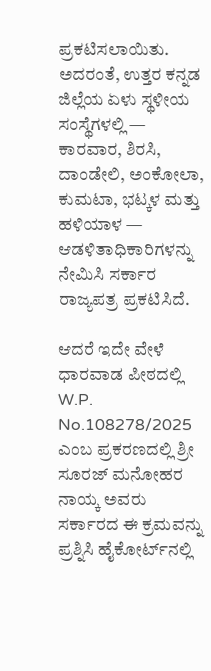ಪ್ರಕಟಿಸಲಾಯಿತು. ಅದರಂತೆ, ಉತ್ತರ ಕನ್ನಡ ಜಿಲ್ಲೆಯ ಏಳು ಸ್ಥಳೀಯ ಸಂಸ್ಥೆಗಳಲ್ಲಿ — ಕಾರವಾರ, ಶಿರಸಿ, ದಾಂಡೇಲಿ, ಅಂಕೋಲಾ, ಕುಮಟಾ, ಭಟ್ಕಳ ಮತ್ತು ಹಳಿಯಾಳ — ಆಡಳಿತಾಧಿಕಾರಿಗಳನ್ನು ನೇಮಿಸಿ ಸರ್ಕಾರ ರಾಜ್ಯಪತ್ರ ಪ್ರಕಟಿಸಿದೆ.

ಆದರೆ ಇದೇ ವೇಳೆ ಧಾರವಾಡ ಪೀಠದಲ್ಲಿ W.P. No.108278/2025 ಎಂಬ ಪ್ರಕರಣದಲ್ಲಿ ಶ್ರೀ ಸೂರಜ್ ಮನೋಹರ ನಾಯ್ಕ ಅವರು ಸರ್ಕಾರದ ಈ ಕ್ರಮವನ್ನು ಪ್ರಶ್ನಿಸಿ ಹೈಕೋರ್ಟ್‌ನಲ್ಲಿ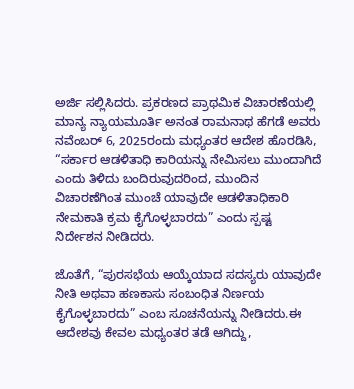ಅರ್ಜಿ ಸಲ್ಲಿಸಿದರು. ಪ್ರಕರಣದ ಪ್ರಾಥಮಿಕ ವಿಚಾರಣೆಯಲ್ಲಿ ಮಾನ್ಯ ನ್ಯಾಯಮೂರ್ತಿ ಅನಂತ ರಾಮನಾಥ ಹೆಗಡೆ ಅವರು ನವೆಂಬರ್ 6, 2025ರಂದು ಮಧ್ಯಂತರ ಆದೇಶ ಹೊರಡಿಸಿ, “ಸರ್ಕಾರ ಆಡಳಿತಾಧಿ ಕಾರಿಯನ್ನು ನೇಮಿಸಲು ಮುಂದಾಗಿದೆ ಎಂದು ತಿಳಿದು ಬಂದಿರುವುದರಿಂದ, ಮುಂದಿನ ವಿಚಾರಣೆಗಿಂತ ಮುಂಚೆ ಯಾವುದೇ ಆಡಳಿತಾಧಿಕಾರಿ ನೇಮಕಾತಿ ಕ್ರಮ ಕೈಗೊಳ್ಳಬಾರದು” ಎಂದು ಸ್ಪಷ್ಟ ನಿರ್ದೇಶನ ನೀಡಿದರು.

ಜೊತೆಗೆ, “ಪುರಸಭೆಯ ಆಯ್ಕೆಯಾದ ಸದಸ್ಯರು ಯಾವುದೇ ನೀತಿ ಅಥವಾ ಹಣಕಾಸು ಸಂಬಂಧಿತ ನಿರ್ಣಯ ಕೈಗೊಳ್ಳಬಾರದು” ಎಂಬ ಸೂಚನೆಯನ್ನು ನೀಡಿದರು.ಈ ಆದೇಶವು ಕೇವಲ ಮಧ್ಯಂತರ ತಡೆ ಆಗಿದ್ದು,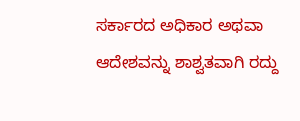ಸರ್ಕಾರದ ಅಧಿಕಾರ ಅಥವಾ ಆದೇಶವನ್ನು ಶಾಶ್ವತವಾಗಿ ರದ್ದು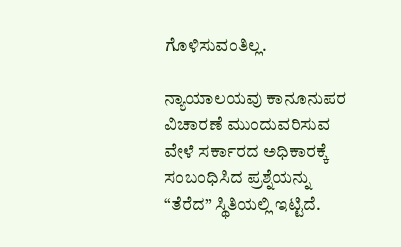ಗೊಳಿಸುವಂತಿಲ್ಲ.

ನ್ಯಾಯಾಲಯವು ಕಾನೂನುಪರ ವಿಚಾರಣೆ ಮುಂದುವರಿಸುವ ವೇಳೆ ಸರ್ಕಾರದ ಅಧಿಕಾರಕ್ಕೆ ಸಂಬಂಧಿಸಿದ ಪ್ರಶ್ನೆಯನ್ನು “ತೆರೆದ” ಸ್ಥಿತಿಯಲ್ಲಿ ಇಟ್ಟಿದೆ.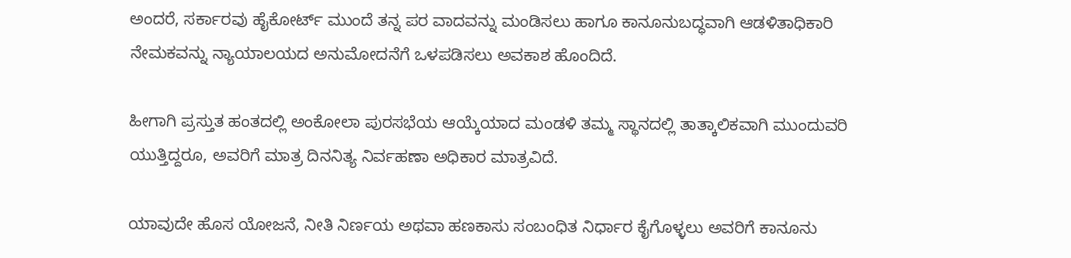ಅಂದರೆ, ಸರ್ಕಾರವು ಹೈಕೋರ್ಟ್ ಮುಂದೆ ತನ್ನ ಪರ ವಾದವನ್ನು ಮಂಡಿಸಲು ಹಾಗೂ ಕಾನೂನುಬದ್ಧವಾಗಿ ಆಡಳಿತಾಧಿಕಾರಿ ನೇಮಕವನ್ನು ನ್ಯಾಯಾಲಯದ ಅನುಮೋದನೆಗೆ ಒಳಪಡಿಸಲು ಅವಕಾಶ ಹೊಂದಿದೆ.

ಹೀಗಾಗಿ ಪ್ರಸ್ತುತ ಹಂತದಲ್ಲಿ ಅಂಕೋಲಾ ಪುರಸಭೆಯ ಆಯ್ಕೆಯಾದ ಮಂಡಳಿ ತಮ್ಮ ಸ್ಥಾನದಲ್ಲಿ ತಾತ್ಕಾಲಿಕವಾಗಿ ಮುಂದುವರಿ ಯುತ್ತಿದ್ದರೂ, ಅವರಿಗೆ ಮಾತ್ರ ದಿನನಿತ್ಯ ನಿರ್ವಹಣಾ ಅಧಿಕಾರ ಮಾತ್ರವಿದೆ.

ಯಾವುದೇ ಹೊಸ ಯೋಜನೆ, ನೀತಿ ನಿರ್ಣಯ ಅಥವಾ ಹಣಕಾಸು ಸಂಬಂಧಿತ ನಿರ್ಧಾರ ಕೈಗೊಳ್ಳಲು ಅವರಿಗೆ ಕಾನೂನು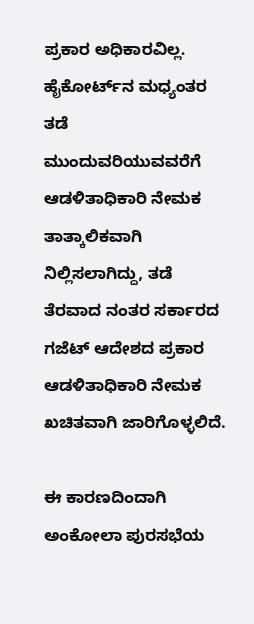ಪ್ರಕಾರ ಅಧಿಕಾರವಿಲ್ಲ. ಹೈಕೋರ್ಟ್‌ನ ಮಧ್ಯಂತರ ತಡೆ ಮುಂದುವರಿಯುವವರೆಗೆ ಆಡಳಿತಾಧಿಕಾರಿ ನೇಮಕ ತಾತ್ಕಾಲಿಕವಾಗಿ ನಿಲ್ಲಿಸಲಾಗಿದ್ದು, ತಡೆ ತೆರವಾದ ನಂತರ ಸರ್ಕಾರದ ಗಜೆಟ್ ಆದೇಶದ ಪ್ರಕಾರ ಆಡಳಿತಾಧಿಕಾರಿ ನೇಮಕ ಖಚಿತವಾಗಿ ಜಾರಿಗೊಳ್ಳಲಿದೆ.

ಈ ಕಾರಣದಿಂದಾಗಿ ಅಂಕೋಲಾ ಪುರಸಭೆಯ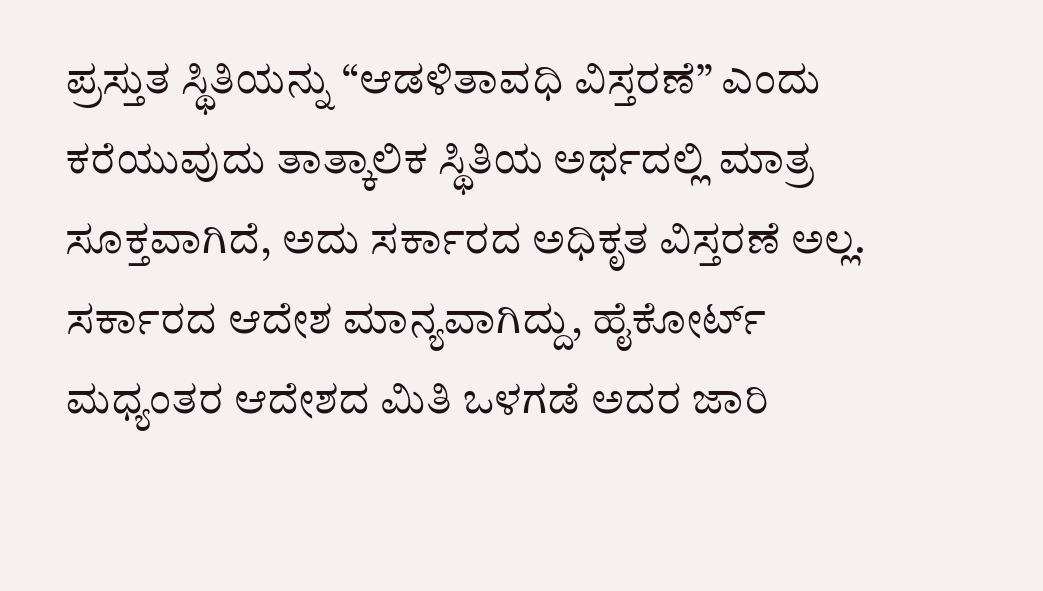ಪ್ರಸ್ತುತ ಸ್ಥಿತಿಯನ್ನು “ಆಡಳಿತಾವಧಿ ವಿಸ್ತರಣೆ” ಎಂದು ಕರೆಯುವುದು ತಾತ್ಕಾಲಿಕ ಸ್ಥಿತಿಯ ಅರ್ಥದಲ್ಲಿ ಮಾತ್ರ ಸೂಕ್ತವಾಗಿದೆ, ಅದು ಸರ್ಕಾರದ ಅಧಿಕೃತ ವಿಸ್ತರಣೆ ಅಲ್ಲ. ಸರ್ಕಾರದ ಆದೇಶ ಮಾನ್ಯವಾಗಿದ್ದು, ಹೈಕೋರ್ಟ್ ಮಧ್ಯಂತರ ಆದೇಶದ ಮಿತಿ ಒಳಗಡೆ ಅದರ ಜಾರಿ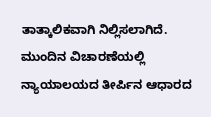ತಾತ್ಕಾಲಿಕವಾಗಿ ನಿಲ್ಲಿಸಲಾಗಿದೆ. ಮುಂದಿನ ವಿಚಾರಣೆಯಲ್ಲಿ ನ್ಯಾಯಾಲಯದ ತೀರ್ಪಿನ ಆಧಾರದ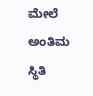ಮೇಲೆ ಅಂತಿಮ ಸ್ಥಿತಿ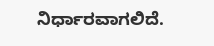ನಿರ್ಧಾರವಾಗಲಿದೆ.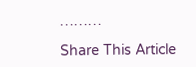………

Share This Article